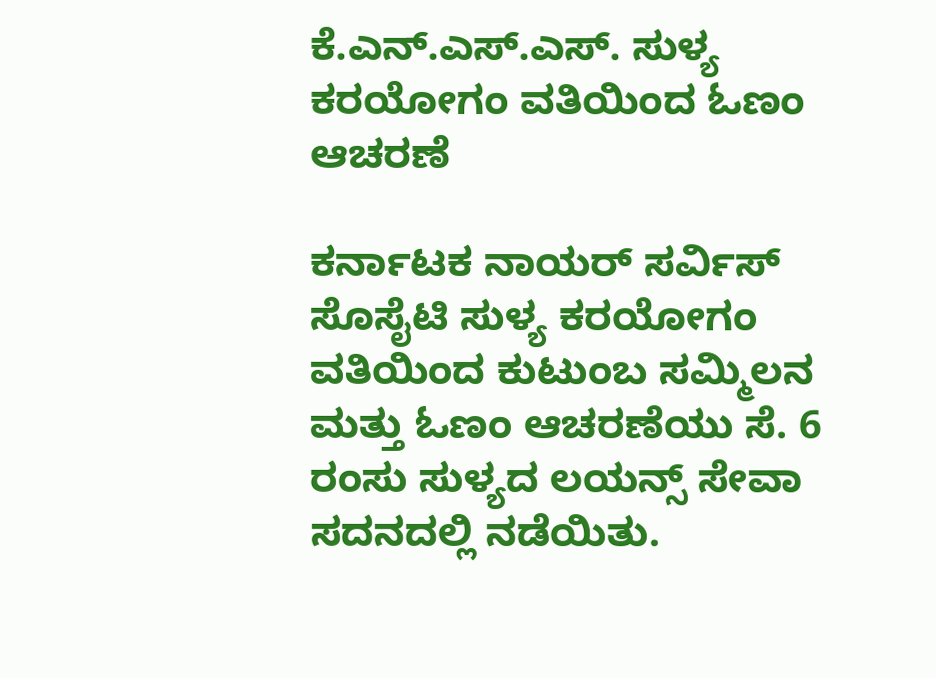ಕೆ.ಎನ್.ಎಸ್.ಎಸ್. ಸುಳ್ಯ ಕರಯೋಗಂ ವತಿಯಿಂದ ಓಣಂ ಆಚರಣೆ

ಕರ್ನಾಟಕ ನಾಯರ್ ಸರ್ವಿಸ್ ಸೊಸೈಟಿ ಸುಳ್ಯ ಕರಯೋಗಂ ವತಿಯಿಂದ ಕುಟುಂಬ ಸಮ್ಮಿಲನ ಮತ್ತು ಓಣಂ ಆಚರಣೆಯು ಸೆ. 6 ರಂಸು ಸುಳ್ಯದ ಲಯನ್ಸ್ ಸೇವಾ ಸದನದಲ್ಲಿ ನಡೆಯಿತು.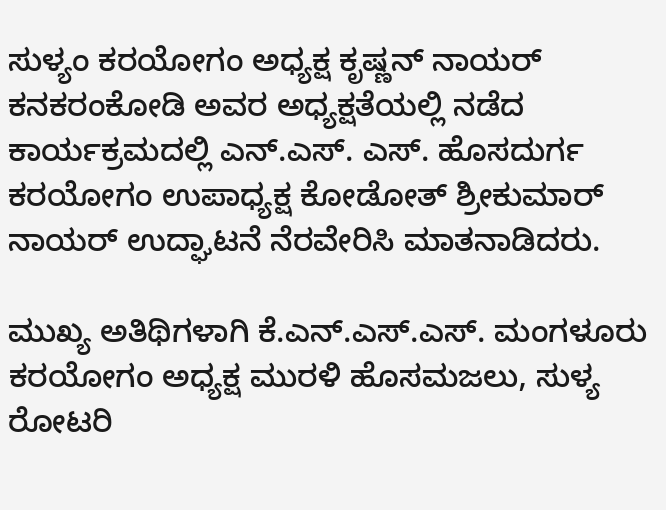ಸುಳ್ಯಂ ಕರಯೋಗಂ ಅಧ್ಯಕ್ಷ ಕೃಷ್ಣನ್ ನಾಯರ್ ಕನಕರಂಕೋಡಿ ಅವರ ಅಧ್ಯಕ್ಷತೆಯಲ್ಲಿ ನಡೆದ ಕಾರ್ಯಕ್ರಮದಲ್ಲಿ ಎನ್.ಎಸ್. ಎಸ್. ಹೊಸದುರ್ಗ ಕರಯೋಗಂ ಉಪಾಧ್ಯಕ್ಷ ಕೋಡೋತ್ ಶ್ರೀಕುಮಾರ್ ನಾಯರ್ ಉದ್ಘಾಟನೆ ನೆರವೇರಿಸಿ ಮಾತನಾಡಿದರು.

ಮುಖ್ಯ ಅತಿಥಿಗಳಾಗಿ ಕೆ.ಎನ್.ಎಸ್.ಎಸ್. ಮಂಗಳೂರು ಕರಯೋಗಂ ಅಧ್ಯಕ್ಷ ಮುರಳಿ ಹೊಸಮಜಲು, ಸುಳ್ಯ ರೋಟರಿ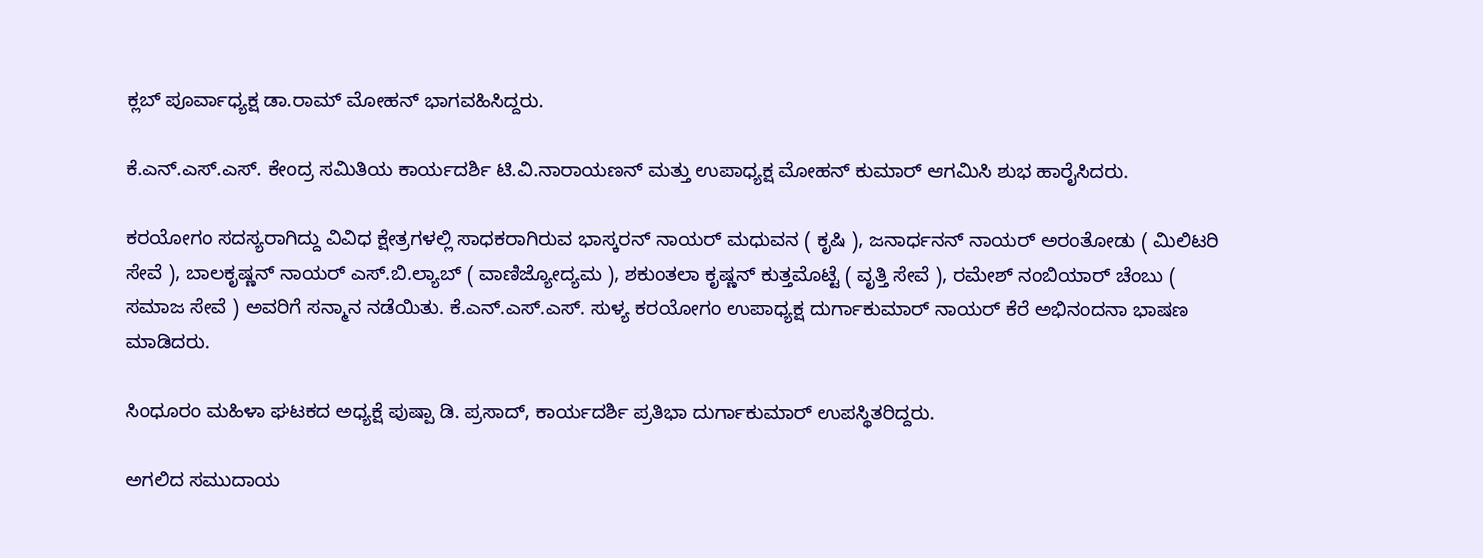ಕ್ಲಬ್ ಪೂರ್ವಾಧ್ಯಕ್ಷ ಡಾ.ರಾಮ್ ಮೋಹನ್ ಭಾಗವಹಿಸಿದ್ದರು.

ಕೆ.ಎನ್.ಎಸ್.ಎಸ್. ಕೇಂದ್ರ ಸಮಿತಿಯ ಕಾರ್ಯದರ್ಶಿ ಟಿ.ವಿ.ನಾರಾಯಣನ್ ಮತ್ತು ಉಪಾಧ್ಯಕ್ಷ ಮೋಹನ್ ಕುಮಾರ್ ಆಗಮಿಸಿ ಶುಭ ಹಾರೈಸಿದರು.

ಕರಯೋಗಂ ಸದಸ್ಯರಾಗಿದ್ದು ವಿವಿಧ ಕ್ಷೇತ್ರಗಳಲ್ಲಿ ಸಾಧಕರಾಗಿರುವ ಭಾಸ್ಕರನ್ ನಾಯರ್ ಮಧುವನ ( ಕೃಷಿ ), ಜನಾರ್ಧನನ್ ನಾಯರ್ ಅರಂತೋಡು ( ಮಿಲಿಟರಿ ಸೇವೆ ), ಬಾಲಕೃಷ್ಣನ್ ನಾಯರ್ ಎಸ್.ಬಿ.ಲ್ಯಾಬ್ ( ವಾಣಿಜ್ಯೋದ್ಯಮ ), ಶಕುಂತಲಾ ಕೃಷ್ಣನ್ ಕುತ್ತಮೊಟ್ಟೆ ( ವೃತ್ತಿ ಸೇವೆ ), ರಮೇಶ್ ನಂಬಿಯಾರ್ ಚೆಂಬು ( ಸಮಾಜ ಸೇವೆ ) ಅವರಿಗೆ ಸನ್ಮಾನ ನಡೆಯಿತು. ಕೆ.ಎನ್.ಎಸ್.ಎಸ್. ಸುಳ್ಯ ಕರಯೋಗಂ ಉಪಾಧ್ಯಕ್ಷ ದುರ್ಗಾಕುಮಾರ್ ನಾಯರ್ ಕೆರೆ ಅಭಿನಂದನಾ ಭಾಷಣ ಮಾಡಿದರು.

ಸಿಂಧೂರಂ ಮಹಿಳಾ ಘಟಕದ ಅಧ್ಯಕ್ಷೆ ಪುಷ್ಪಾ ಡಿ. ಪ್ರಸಾದ್, ಕಾರ್ಯದರ್ಶಿ ಪ್ರತಿಭಾ ದುರ್ಗಾಕುಮಾರ್ ಉಪಸ್ಥಿತರಿದ್ದರು.

ಅಗಲಿದ ಸಮುದಾಯ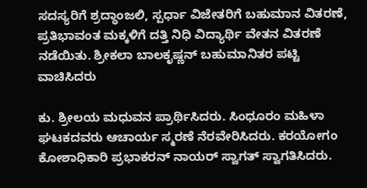ಸದಸ್ಯರಿಗೆ ಶ್ರದ್ಧಾಂಜಲಿ, ಸ್ಪರ್ಧಾ ವಿಜೇತರಿಗೆ ಬಹುಮಾನ ವಿತರಣೆ, ಪ್ರತಿಭಾವಂತ ಮಕ್ಕಳಿಗೆ ದತ್ತಿ ನಿಧಿ ವಿದ್ಯಾರ್ಥಿ ವೇತನ ವಿತರಣೆ ನಡೆಯಿತು. ಶ್ರೀಕಲಾ ಬಾಲಕೃಷ್ಣನ್ ಬಹುಮಾನಿತರ ಪಟ್ಟಿ ವಾಚಿಸಿದರು

ಕು. ಶ್ರೀಲಯ ಮಧುವನ ಪ್ರಾರ್ಥಿಸಿದರು. ಸಿಂಧೂರಂ ಮಹಿಳಾ ಘಟಕದವರು ಆಚಾರ್ಯ ಸ್ಮರಣೆ ನೆರವೇರಿಸಿದರು. ಕರಯೋಗಂ ಕೋಶಾಧಿಕಾರಿ ಪ್ರಭಾಕರನ್ ನಾಯರ್ ಸ್ವಾಗತ್ ಸ್ವಾಗತಿಸಿದರು.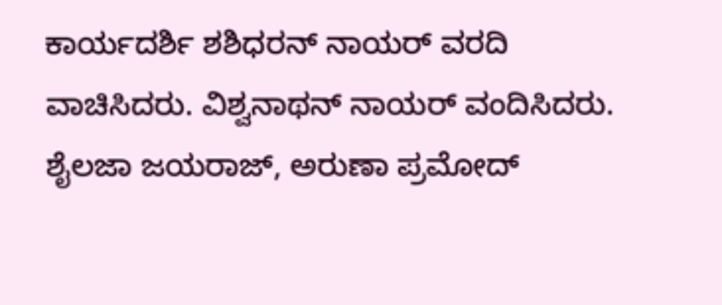ಕಾರ್ಯದರ್ಶಿ ಶಶಿಧರನ್ ನಾಯರ್ ವರದಿ ವಾಚಿಸಿದರು. ವಿಶ್ವನಾಥನ್ ನಾಯರ್ ವಂದಿಸಿದರು. ಶೈಲಜಾ ಜಯರಾಜ್, ಅರುಣಾ ಪ್ರಮೋದ್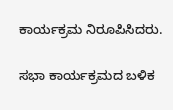ಕಾರ್ಯಕ್ರಮ ನಿರೂಪಿಸಿದರು.

ಸಭಾ ಕಾರ್ಯಕ್ರಮದ ಬಳಿಕ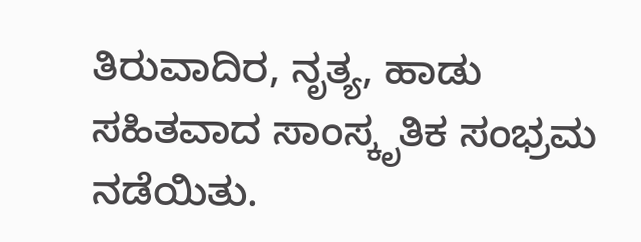ತಿರುವಾದಿರ, ನೃತ್ಯ, ಹಾಡು ಸಹಿತವಾದ ಸಾಂಸ್ಕೃತಿಕ ಸಂಭ್ರಮ‌ ನಡೆಯಿತು.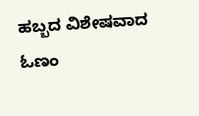ಹಬ್ಬದ ವಿಶೇಷವಾದ ಓಣಂ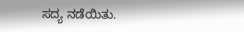ಸದ್ಯ ನಡೆಯಿತು.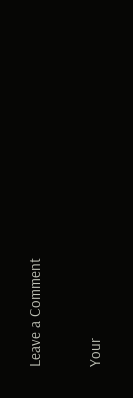Leave a Comment

Your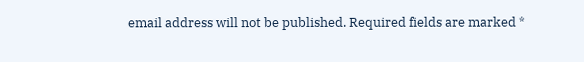email address will not be published. Required fields are marked *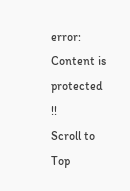error: Content is protected !!
Scroll to Top